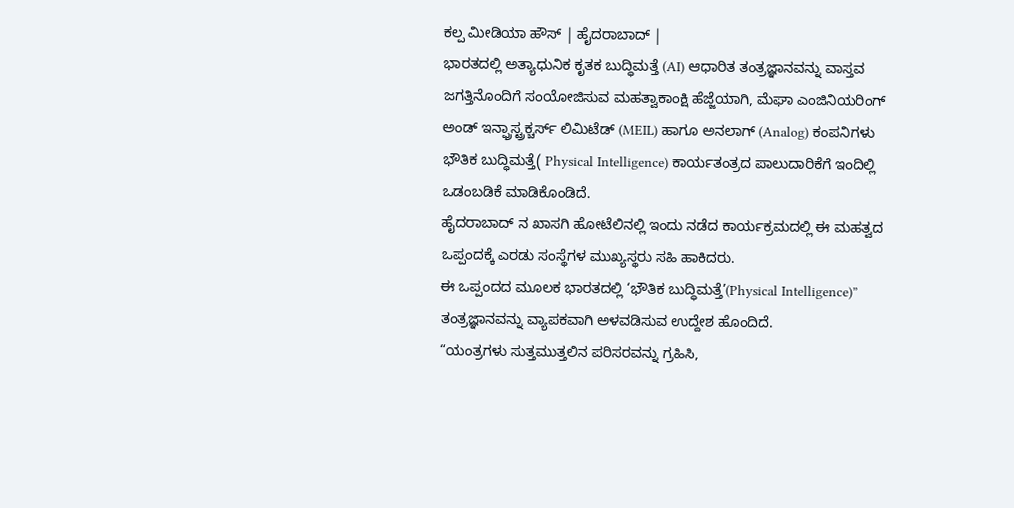ಕಲ್ಪ ಮೀಡಿಯಾ ಹೌಸ್ | ಹೈದರಾಬಾದ್ |
ಭಾರತದಲ್ಲಿ ಅತ್ಯಾಧುನಿಕ ಕೃತಕ ಬುದ್ಧಿಮತ್ತೆ (AI) ಆಧಾರಿತ ತಂತ್ರಜ್ಞಾನವನ್ನು ವಾಸ್ತವ ಜಗತ್ತಿನೊಂದಿಗೆ ಸಂಯೋಜಿಸುವ ಮಹತ್ವಾಕಾಂಕ್ಷಿ ಹೆಜ್ಜೆಯಾಗಿ, ಮೆಘಾ ಎಂಜಿನಿಯರಿಂಗ್ ಅಂಡ್ ಇನ್ಫ್ರಾಸ್ಟ್ರಕ್ಚರ್ಸ್ ಲಿಮಿಟೆಡ್ (MEIL) ಹಾಗೂ ಅನಲಾಗ್ (Analog) ಕಂಪನಿಗಳು ಭೌತಿಕ ಬುದ್ಧಿಮತ್ತೆ( Physical Intelligence) ಕಾರ್ಯತಂತ್ರದ ಪಾಲುದಾರಿಕೆಗೆ ಇಂದಿಲ್ಲಿ ಒಡಂಬಡಿಕೆ ಮಾಡಿಕೊಂಡಿದೆ.
ಹೈದರಾಬಾದ್ ನ ಖಾಸಗಿ ಹೋಟೆಲಿನಲ್ಲಿ ಇಂದು ನಡೆದ ಕಾರ್ಯಕ್ರಮದಲ್ಲಿ ಈ ಮಹತ್ವದ ಒಪ್ಪಂದಕ್ಕೆ ಎರಡು ಸಂಸ್ಥೆಗಳ ಮುಖ್ಯಸ್ಥರು ಸಹಿ ಹಾಕಿದರು.
ಈ ಒಪ್ಪಂದದ ಮೂಲಕ ಭಾರತದಲ್ಲಿ ‘ಭೌತಿಕ ಬುದ್ಧಿಮತ್ತೆ’(Physical Intelligence)” ತಂತ್ರಜ್ಞಾನವನ್ನು ವ್ಯಾಪಕವಾಗಿ ಅಳವಡಿಸುವ ಉದ್ದೇಶ ಹೊಂದಿದೆ.
“ಯಂತ್ರಗಳು ಸುತ್ತಮುತ್ತಲಿನ ಪರಿಸರವನ್ನು ಗ್ರಹಿಸಿ,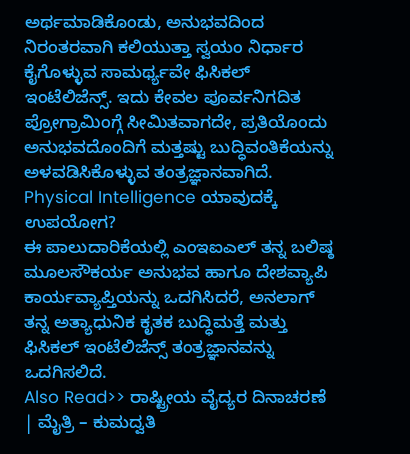ಅರ್ಥಮಾಡಿಕೊಂಡು, ಅನುಭವದಿಂದ ನಿರಂತರವಾಗಿ ಕಲಿಯುತ್ತಾ ಸ್ವಯಂ ನಿರ್ಧಾರ ಕೈಗೊಳ್ಳುವ ಸಾಮರ್ಥ್ಯವೇ ಫಿಸಿಕಲ್ ಇಂಟೆಲಿಜೆನ್ಸ್. ಇದು ಕೇವಲ ಪೂರ್ವನಿಗದಿತ ಪ್ರೋಗ್ರಾಮಿಂಗ್ಗೆ ಸೀಮಿತವಾಗದೇ, ಪ್ರತಿಯೊಂದು ಅನುಭವದೊಂದಿಗೆ ಮತ್ತಷ್ಟು ಬುದ್ಧಿವಂತಿಕೆಯನ್ನು ಅಳವಡಿಸಿಕೊಳ್ಳುವ ತಂತ್ರಜ್ಞಾನವಾಗಿದೆ.
Physical Intelligence ಯಾವುದಕ್ಕೆ ಉಪಯೋಗ?
ಈ ಪಾಲುದಾರಿಕೆಯಲ್ಲಿ ಎಂಇಐಎಲ್ ತನ್ನ ಬಲಿಷ್ಠ ಮೂಲಸೌಕರ್ಯ ಅನುಭವ ಹಾಗೂ ದೇಶವ್ಯಾಪಿ ಕಾರ್ಯವ್ಯಾಪ್ತಿಯನ್ನು ಒದಗಿಸಿದರೆ, ಅನಲಾಗ್ ತನ್ನ ಅತ್ಯಾಧುನಿಕ ಕೃತಕ ಬುದ್ಧಿಮತ್ತೆ ಮತ್ತು ಫಿಸಿಕಲ್ ಇಂಟೆಲಿಜೆನ್ಸ್ ತಂತ್ರಜ್ಞಾನವನ್ನು ಒದಗಿಸಲಿದೆ.
Also Read>> ರಾಷ್ಟ್ರೀಯ ವೈದ್ಯರ ದಿನಾಚರಣೆ | ಮೈತ್ರಿ – ಕುಮದ್ವತಿ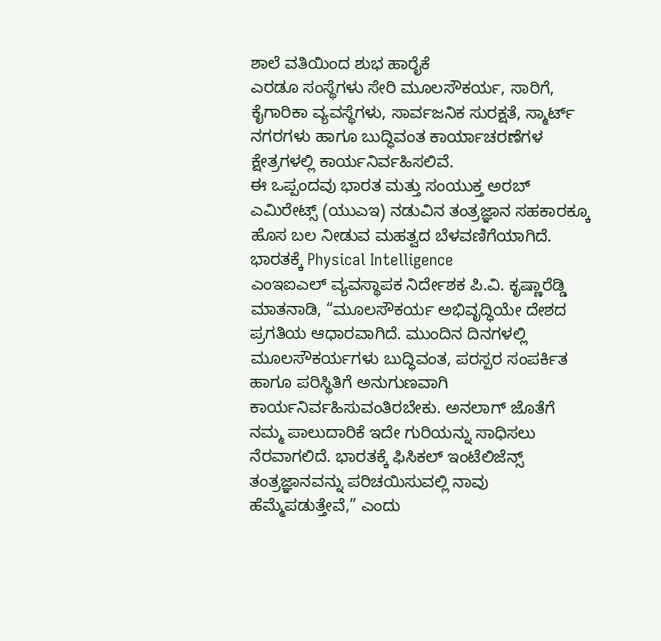ಶಾಲೆ ವತಿಯಿಂದ ಶುಭ ಹಾರೈಕೆ
ಎರಡೂ ಸಂಸ್ಥೆಗಳು ಸೇರಿ ಮೂಲಸೌಕರ್ಯ, ಸಾರಿಗೆ, ಕೈಗಾರಿಕಾ ವ್ಯವಸ್ಥೆಗಳು, ಸಾರ್ವಜನಿಕ ಸುರಕ್ಷತೆ, ಸ್ಮಾರ್ಟ್ ನಗರಗಳು ಹಾಗೂ ಬುದ್ಧಿವಂತ ಕಾರ್ಯಾಚರಣೆಗಳ ಕ್ಷೇತ್ರಗಳಲ್ಲಿ ಕಾರ್ಯನಿರ್ವಹಿಸಲಿವೆ.
ಈ ಒಪ್ಪಂದವು ಭಾರತ ಮತ್ತು ಸಂಯುಕ್ತ ಅರಬ್ ಎಮಿರೇಟ್ಸ್ (ಯುಎಇ) ನಡುವಿನ ತಂತ್ರಜ್ಞಾನ ಸಹಕಾರಕ್ಕೂ ಹೊಸ ಬಲ ನೀಡುವ ಮಹತ್ವದ ಬೆಳವಣಿಗೆಯಾಗಿದೆ.
ಭಾರತಕ್ಕೆ Physical Intelligence
ಎಂಇಐಎಲ್ ವ್ಯವಸ್ಥಾಪಕ ನಿರ್ದೇಶಕ ಪಿ.ವಿ. ಕೃಷ್ಣಾರೆಡ್ಡಿ ಮಾತನಾಡಿ, “ಮೂಲಸೌಕರ್ಯ ಅಭಿವೃದ್ಧಿಯೇ ದೇಶದ ಪ್ರಗತಿಯ ಆಧಾರವಾಗಿದೆ. ಮುಂದಿನ ದಿನಗಳಲ್ಲಿ ಮೂಲಸೌಕರ್ಯಗಳು ಬುದ್ಧಿವಂತ, ಪರಸ್ಪರ ಸಂಪರ್ಕಿತ ಹಾಗೂ ಪರಿಸ್ಥಿತಿಗೆ ಅನುಗುಣವಾಗಿ ಕಾರ್ಯನಿರ್ವಹಿಸುವಂತಿರಬೇಕು. ಅನಲಾಗ್ ಜೊತೆಗೆ ನಮ್ಮ ಪಾಲುದಾರಿಕೆ ಇದೇ ಗುರಿಯನ್ನು ಸಾಧಿಸಲು ನೆರವಾಗಲಿದೆ. ಭಾರತಕ್ಕೆ ಫಿಸಿಕಲ್ ಇಂಟೆಲಿಜೆನ್ಸ್ ತಂತ್ರಜ್ಞಾನವನ್ನು ಪರಿಚಯಿಸುವಲ್ಲಿ ನಾವು ಹೆಮ್ಮೆಪಡುತ್ತೇವೆ,” ಎಂದು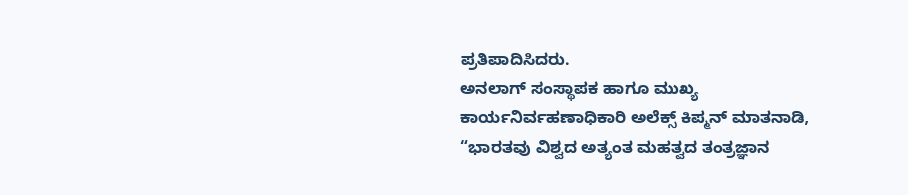ಪ್ರತಿಪಾದಿಸಿದರು.
ಅನಲಾಗ್ ಸಂಸ್ಥಾಪಕ ಹಾಗೂ ಮುಖ್ಯ ಕಾರ್ಯನಿರ್ವಹಣಾಧಿಕಾರಿ ಅಲೆಕ್ಸ್ ಕಿಪ್ಮನ್ ಮಾತನಾಡಿ, “ಭಾರತವು ವಿಶ್ವದ ಅತ್ಯಂತ ಮಹತ್ವದ ತಂತ್ರಜ್ಞಾನ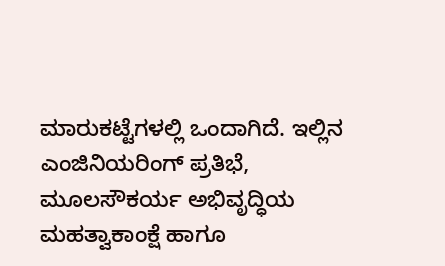ಮಾರುಕಟ್ಟೆಗಳಲ್ಲಿ ಒಂದಾಗಿದೆ. ಇಲ್ಲಿನ ಎಂಜಿನಿಯರಿಂಗ್ ಪ್ರತಿಭೆ, ಮೂಲಸೌಕರ್ಯ ಅಭಿವೃದ್ಧಿಯ ಮಹತ್ವಾಕಾಂಕ್ಷೆ ಹಾಗೂ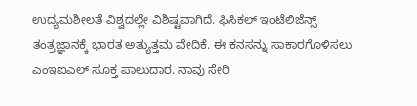ಉದ್ಯಮಶೀಲತೆ ವಿಶ್ವದಲ್ಲೇ ವಿಶಿಷ್ಟವಾಗಿದೆ. ಫಿಸಿಕಲ್ ಇಂಟೆಲಿಜೆನ್ಸ್ ತಂತ್ರಜ್ಞಾನಕ್ಕೆ ಭಾರತ ಅತ್ಯುತ್ತಮ ವೇದಿಕೆ. ಈ ಕನಸನ್ನು ಸಾಕಾರಗೊಳಿಸಲು ಎಂಇಐಎಲ್ ಸೂಕ್ತ ಪಾಲುದಾರ. ನಾವು ಸೇರಿ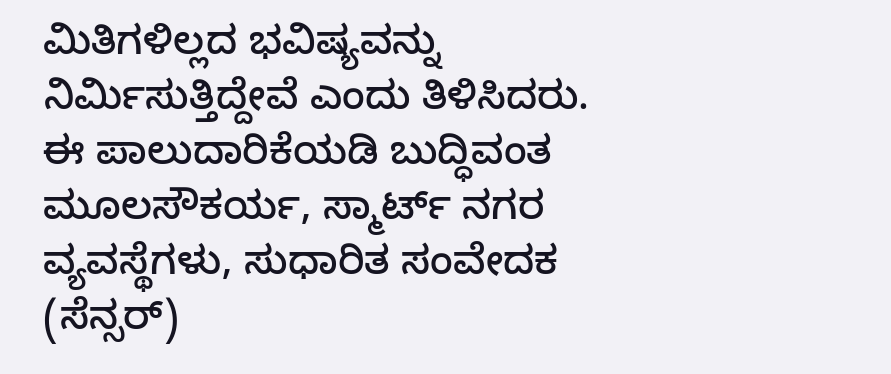ಮಿತಿಗಳಿಲ್ಲದ ಭವಿಷ್ಯವನ್ನು ನಿರ್ಮಿಸುತ್ತಿದ್ದೇವೆ ಎಂದು ತಿಳಿಸಿದರು.
ಈ ಪಾಲುದಾರಿಕೆಯಡಿ ಬುದ್ಧಿವಂತ ಮೂಲಸೌಕರ್ಯ, ಸ್ಮಾರ್ಟ್ ನಗರ ವ್ಯವಸ್ಥೆಗಳು, ಸುಧಾರಿತ ಸಂವೇದಕ (ಸೆನ್ಸರ್)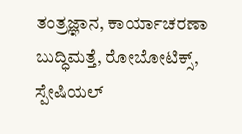ತಂತ್ರಜ್ಞಾನ, ಕಾರ್ಯಾಚರಣಾ ಬುದ್ಧಿಮತ್ತೆ, ರೋಬೋಟಿಕ್ಸ್, ಸ್ಪೇಷಿಯಲ್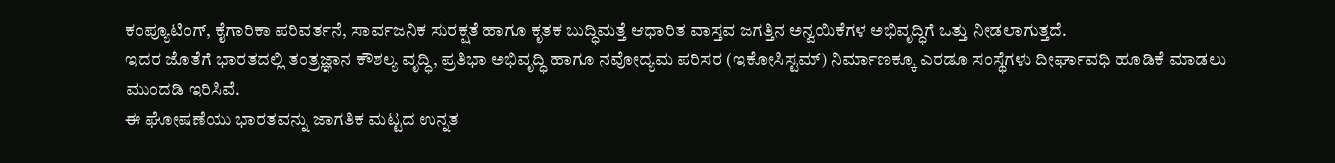ಕಂಪ್ಯೂಟಿಂಗ್, ಕೈಗಾರಿಕಾ ಪರಿವರ್ತನೆ, ಸಾರ್ವಜನಿಕ ಸುರಕ್ಷತೆ ಹಾಗೂ ಕೃತಕ ಬುದ್ಧಿಮತ್ತೆ ಆಧಾರಿತ ವಾಸ್ತವ ಜಗತ್ತಿನ ಅನ್ವಯಿಕೆಗಳ ಅಭಿವೃದ್ಧಿಗೆ ಒತ್ತು ನೀಡಲಾಗುತ್ತದೆ.
ಇದರ ಜೊತೆಗೆ ಭಾರತದಲ್ಲಿ ತಂತ್ರಜ್ಞಾನ ಕೌಶಲ್ಯ ವೃದ್ಧಿ, ಪ್ರತಿಭಾ ಅಭಿವೃದ್ಧಿ ಹಾಗೂ ನವೋದ್ಯಮ ಪರಿಸರ (ಇಕೋಸಿಸ್ಟಮ್) ನಿರ್ಮಾಣಕ್ಕೂ ಎರಡೂ ಸಂಸ್ಥೆಗಳು ದೀರ್ಘಾವಧಿ ಹೂಡಿಕೆ ಮಾಡಲು ಮುಂದಡಿ ಇರಿಸಿವೆ.
ಈ ಘೋಷಣೆಯು ಭಾರತವನ್ನು ಜಾಗತಿಕ ಮಟ್ಟದ ಉನ್ನತ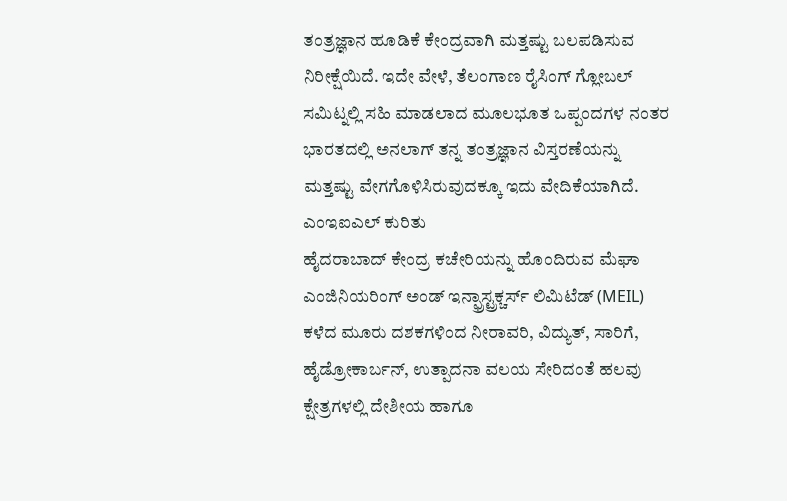ತಂತ್ರಜ್ಞಾನ ಹೂಡಿಕೆ ಕೇಂದ್ರವಾಗಿ ಮತ್ತಷ್ಟು ಬಲಪಡಿಸುವ ನಿರೀಕ್ಷೆಯಿದೆ. ಇದೇ ವೇಳೆ, ತೆಲಂಗಾಣ ರೈಸಿಂಗ್ ಗ್ಲೋಬಲ್ ಸಮಿಟ್ನಲ್ಲಿ ಸಹಿ ಮಾಡಲಾದ ಮೂಲಭೂತ ಒಪ್ಪಂದಗಳ ನಂತರ ಭಾರತದಲ್ಲಿ ಅನಲಾಗ್ ತನ್ನ ತಂತ್ರಜ್ಞಾನ ವಿಸ್ತರಣೆಯನ್ನು ಮತ್ತಷ್ಟು ವೇಗಗೊಳಿಸಿರುವುದಕ್ಕೂ ಇದು ವೇದಿಕೆಯಾಗಿದೆ.
ಎಂಇಐಎಲ್ ಕುರಿತು
ಹೈದರಾಬಾದ್ ಕೇಂದ್ರ ಕಚೇರಿಯನ್ನು ಹೊಂದಿರುವ ಮೆಘಾ ಎಂಜಿನಿಯರಿಂಗ್ ಅಂಡ್ ಇನ್ಫ್ರಾಸ್ಟ್ರಕ್ಚರ್ಸ್ ಲಿಮಿಟೆಡ್ (MEIL) ಕಳೆದ ಮೂರು ದಶಕಗಳಿಂದ ನೀರಾವರಿ, ವಿದ್ಯುತ್, ಸಾರಿಗೆ, ಹೈಡ್ರೋಕಾರ್ಬನ್, ಉತ್ಪಾದನಾ ವಲಯ ಸೇರಿದಂತೆ ಹಲವು ಕ್ಷೇತ್ರಗಳಲ್ಲಿ ದೇಶೀಯ ಹಾಗೂ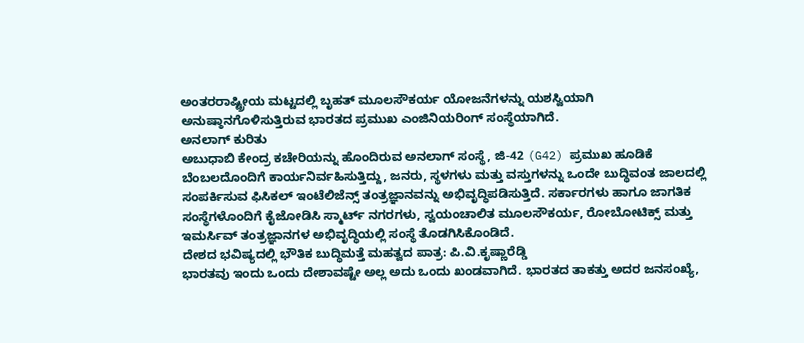ಅಂತರರಾಷ್ಟ್ರೀಯ ಮಟ್ಟದಲ್ಲಿ ಬೃಹತ್ ಮೂಲಸೌಕರ್ಯ ಯೋಜನೆಗಳನ್ನು ಯಶಸ್ವಿಯಾಗಿ ಅನುಷ್ಠಾನಗೊಳಿಸುತ್ತಿರುವ ಭಾರತದ ಪ್ರಮುಖ ಎಂಜಿನಿಯರಿಂಗ್ ಸಂಸ್ಥೆಯಾಗಿದೆ.
ಅನಲಾಗ್ ಕುರಿತು
ಅಬುಧಾಬಿ ಕೇಂದ್ರ ಕಚೇರಿಯನ್ನು ಹೊಂದಿರುವ ಅನಲಾಗ್ ಸಂಸ್ಥೆ, ಜಿ-42 (G42) ಪ್ರಮುಖ ಹೂಡಿಕೆ ಬೆಂಬಲದೊಂದಿಗೆ ಕಾರ್ಯನಿರ್ವಹಿಸುತ್ತಿದ್ದು, ಜನರು, ಸ್ಥಳಗಳು ಮತ್ತು ವಸ್ತುಗಳನ್ನು ಒಂದೇ ಬುದ್ಧಿವಂತ ಜಾಲದಲ್ಲಿ ಸಂಪರ್ಕಿಸುವ ಫಿಸಿಕಲ್ ಇಂಟೆಲಿಜೆನ್ಸ್ ತಂತ್ರಜ್ಞಾನವನ್ನು ಅಭಿವೃದ್ಧಿಪಡಿಸುತ್ತಿದೆ. ಸರ್ಕಾರಗಳು ಹಾಗೂ ಜಾಗತಿಕ ಸಂಸ್ಥೆಗಳೊಂದಿಗೆ ಕೈಜೋಡಿಸಿ ಸ್ಮಾರ್ಟ್ ನಗರಗಳು, ಸ್ವಯಂಚಾಲಿತ ಮೂಲಸೌಕರ್ಯ, ರೋಬೋಟಿಕ್ಸ್ ಮತ್ತು ಇಮರ್ಸಿವ್ ತಂತ್ರಜ್ಞಾನಗಳ ಅಭಿವೃದ್ಧಿಯಲ್ಲಿ ಸಂಸ್ಥೆ ತೊಡಗಿಸಿಕೊಂಡಿದೆ.
ದೇಶದ ಭವಿಷ್ಯದಲ್ಲಿ ಭೌತಿಕ ಬುದ್ಧಿಮತ್ತೆ ಮಹತ್ವದ ಪಾತ್ರ: ಪಿ.ವಿ.ಕೃಷ್ಣಾರೆಡ್ಡಿ
ಭಾರತವು ಇಂದು ಒಂದು ದೇಶಾವಷ್ಟೇ ಅಲ್ಲ ಅದು ಒಂದು ಖಂಡವಾಗಿದೆ. ಭಾರತದ ತಾಕತ್ತು ಅದರ ಜನಸಂಖ್ಯೆ,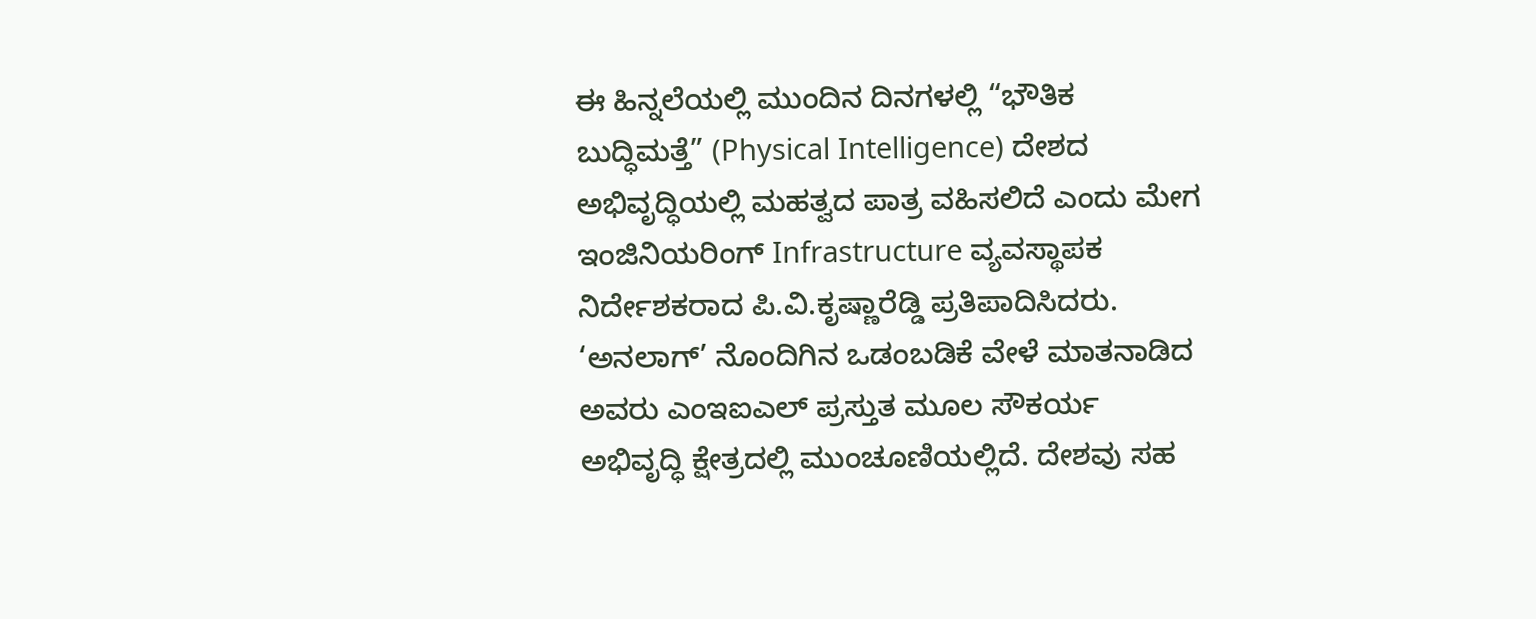ಈ ಹಿನ್ನಲೆಯಲ್ಲಿ ಮುಂದಿನ ದಿನಗಳಲ್ಲಿ “ಭೌತಿಕ ಬುದ್ಧಿಮತ್ತೆ” (Physical Intelligence) ದೇಶದ ಅಭಿವೃದ್ಧಿಯಲ್ಲಿ ಮಹತ್ವದ ಪಾತ್ರ ವಹಿಸಲಿದೆ ಎಂದು ಮೇಗ ಇಂಜಿನಿಯರಿಂಗ್ Infrastructure ವ್ಯವಸ್ಥಾಪಕ ನಿರ್ದೇಶಕರಾದ ಪಿ.ವಿ.ಕೃಷ್ಣಾರೆಡ್ಡಿ ಪ್ರತಿಪಾದಿಸಿದರು.
‘ಅನಲಾಗ್’ ನೊಂದಿಗಿನ ಒಡಂಬಡಿಕೆ ವೇಳೆ ಮಾತನಾಡಿದ ಅವರು ಎಂಇಐಎಲ್ ಪ್ರಸ್ತುತ ಮೂಲ ಸೌಕರ್ಯ ಅಭಿವೃದ್ಧಿ ಕ್ಷೇತ್ರದಲ್ಲಿ ಮುಂಚೂಣಿಯಲ್ಲಿದೆ. ದೇಶವು ಸಹ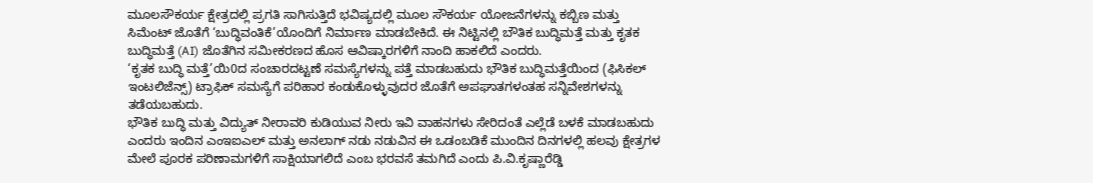ಮೂಲಸೌಕರ್ಯ ಕ್ಷೇತ್ರದಲ್ಲಿ ಪ್ರಗತಿ ಸಾಗಿಸುತ್ತಿದೆ ಭವಿಷ್ಯದಲ್ಲಿ ಮೂಲ ಸೌಕರ್ಯ ಯೋಜನೆಗಳನ್ನು ಕಬ್ಬಿಣ ಮತ್ತು ಸಿಮೆಂಟ್ ಜೊತೆಗೆ ‘ಬುದ್ಧಿವಂತಿಕೆ’ಯೊಂದಿಗೆ ನಿರ್ಮಾಣ ಮಾಡಬೇಕಿದೆ. ಈ ನಿಟ್ಟಿನಲ್ಲಿ ಬೌತಿಕ ಬುದ್ಧಿಮತ್ತೆ ಮತ್ತು ಕೃತಕ ಬುದ್ಧಿಮತ್ತೆ (AI) ಜೊತೆಗಿನ ಸಮೀಕರಣದ ಹೊಸ ಆವಿಷ್ಕಾರಗಳಿಗೆ ನಾಂದಿ ಹಾಕಲಿದೆ ಎಂದರು.
‘ಕೃತಕ ಬುದ್ಧಿ ಮತ್ತೆ’ಯಿ0ದ ಸಂಚಾರದಟ್ಟಣೆ ಸಮಸ್ಯೆಗಳನ್ನು ಪತ್ತೆ ಮಾಡಬಹುದು ಭೌತಿಕ ಬುದ್ಧಿಮತ್ತೆಯಿಂದ (ಫಿಸಿಕಲ್ ಇಂಟಲಿಜೆನ್ಸ್) ಟ್ರಾಫಿಕ್ ಸಮಸ್ಯೆಗೆ ಪರಿಹಾರ ಕಂಡುಕೊಳ್ಳುವುದರ ಜೊತೆಗೆ ಅಪಘಾತಗಳಂತಹ ಸನ್ನಿವೇಶಗಳನ್ನು ತಡೆಯಬಹುದು.
ಭೌತಿಕ ಬುದ್ಧಿ ಮತ್ತು ವಿದ್ಯುತ್ ನೀರಾವರಿ ಕುಡಿಯುವ ನೀರು ಇವಿ ವಾಹನಗಳು ಸೇರಿದಂತೆ ಎಲ್ಲೆಡೆ ಬಳಕೆ ಮಾಡಬಹುದು ಎಂದರು ಇಂದಿನ ಎಂಇಐಎಲ್ ಮತ್ತು ಅನಲಾಗ್ ನಡು ನಡುವಿನ ಈ ಒಡಂಬಡಿಕೆ ಮುಂದಿನ ದಿನಗಳಲ್ಲಿ ಹಲವು ಕ್ಷೇತ್ರಗಳ ಮೇಲೆ ಪೂರಕ ಪರಿಣಾಮಗಳಿಗೆ ಸಾಕ್ಷಿಯಾಗಲಿದೆ ಎಂಬ ಭರವಸೆ ತಮಗಿದೆ ಎಂದು ಪಿ.ವಿ.ಕೃಷ್ಣಾರೆಡ್ಡಿ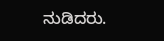ನುಡಿದರು.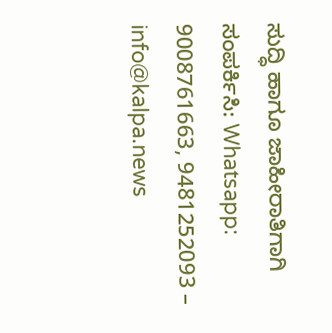ಸುದ್ಧಿ ಹಾಗೂ ಜಾಹೀರಾತಿಗಾಗಿ ಸಂಪರ್ಕಿಸಿ: Whatsapp: 9008761663, 9481252093 – info@kalpa.news